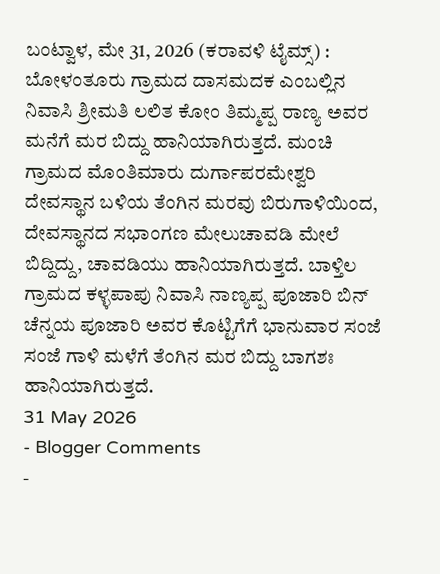ಬಂಟ್ವಾಳ, ಮೇ 31, 2026 (ಕರಾವಳಿ ಟೈಮ್ಸ್) : ಬೋಳಂತೂರು ಗ್ರಾಮದ ದಾಸಮದಕ ಎಂಬಲ್ಲಿನ ನಿವಾಸಿ ಶ್ರೀಮತಿ ಲಲಿತ ಕೋಂ ತಿಮ್ಮಪ್ಪ ರಾಣ್ಯ ಅವರ ಮನೆಗೆ ಮರ ಬಿದ್ದು ಹಾನಿಯಾಗಿರುತ್ತದೆ. ಮಂಚಿ ಗ್ರಾಮದ ಮೊಂತಿಮಾರು ದುರ್ಗಾಪರಮೇಶ್ವರಿ ದೇವಸ್ಥಾನ ಬಳಿಯ ತೆಂಗಿನ ಮರವು ಬಿರುಗಾಳಿಯಿಂದ, ದೇವಸ್ಥಾನದ ಸಭಾಂಗಣ ಮೇಲುಚಾವಡಿ ಮೇಲೆ ಬಿದ್ದಿದ್ದು, ಚಾವಡಿಯು ಹಾನಿಯಾಗಿರುತ್ತದೆ. ಬಾಳ್ತಿಲ ಗ್ರಾಮದ ಕಳ್ಳಪಾಪು ನಿವಾಸಿ ನಾಣ್ಯಪ್ಪ ಪೂಜಾರಿ ಬಿನ್ ಚೆನ್ನಯ ಪೂಜಾರಿ ಅವರ ಕೊಟ್ಟಿಗೆಗೆ ಭಾನುವಾರ ಸಂಜೆ ಸಂಜೆ ಗಾಳಿ ಮಳೆಗೆ ತೆಂಗಿನ ಮರ ಬಿದ್ದು ಬಾಗಶಃ ಹಾನಿಯಾಗಿರುತ್ತದೆ.
31 May 2026
- Blogger Comments
-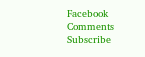Facebook Comments
Subscribe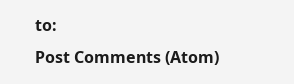to:
Post Comments (Atom)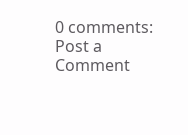0 comments:
Post a Comment